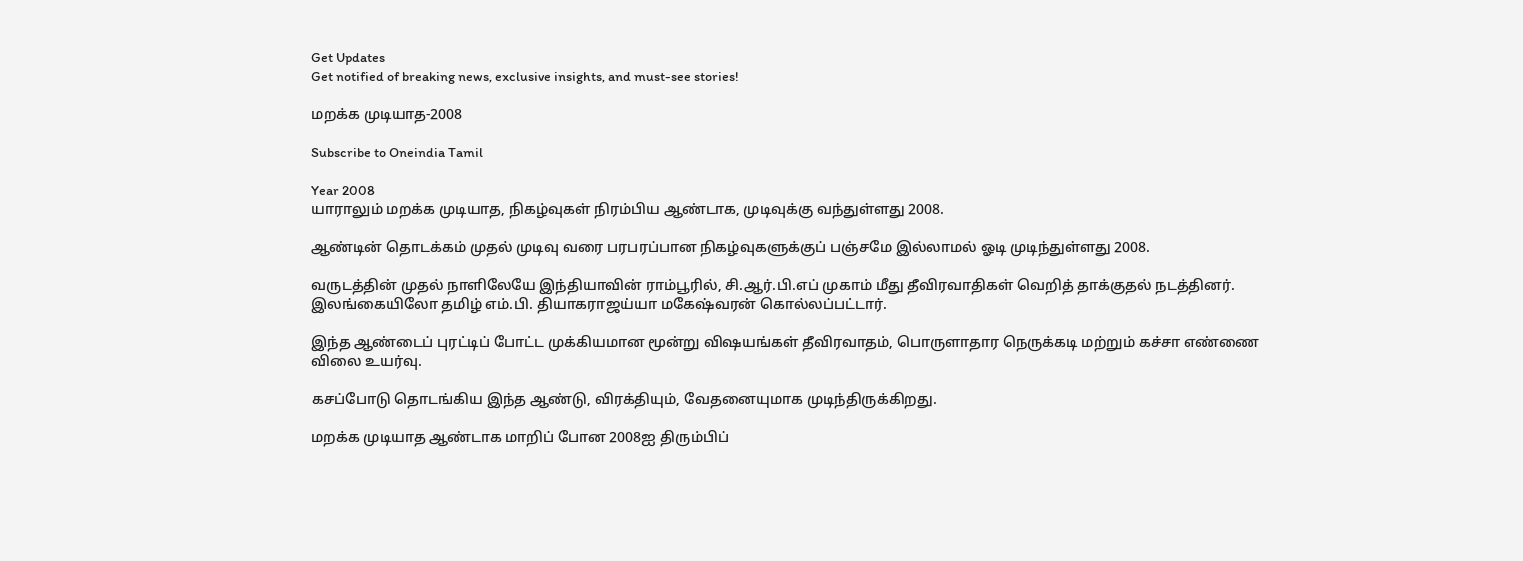Get Updates
Get notified of breaking news, exclusive insights, and must-see stories!

மறக்க முடியாத-2008

Subscribe to Oneindia Tamil

Year 2008
யாராலும் மறக்க முடியாத, நிகழ்வுகள் நிரம்பிய ஆண்டாக, முடிவுக்கு வந்துள்ளது 2008.

ஆண்டின் தொடக்கம் முதல் முடிவு வரை பரபரப்பான நிகழ்வுகளுக்குப் பஞ்சமே இல்லாமல் ஓடி முடிந்துள்ளது 2008.

வருடத்தின் முதல் நாளிலேயே இந்தியாவின் ராம்பூரில், சி.ஆர்.பி.எப் முகாம் மீது தீவிரவாதிகள் வெறித் தாக்குதல் நடத்தினர். இலங்கையிலோ தமிழ் எம்.பி. தியாகராஜய்யா மகேஷ்வரன் கொல்லப்பட்டார்.

இந்த ஆண்டைப் புரட்டிப் போட்ட முக்கியமான மூன்று விஷயங்கள் தீவிரவாதம், பொருளாதார நெருக்கடி மற்றும் கச்சா எண்ணை விலை உயர்வு.

கசப்போடு தொடங்கிய இந்த ஆண்டு, விரக்தியும், வேதனையுமாக முடிந்திருக்கிறது.

மறக்க முடியாத ஆண்டாக மாறிப் போன 2008ஐ திரும்பிப்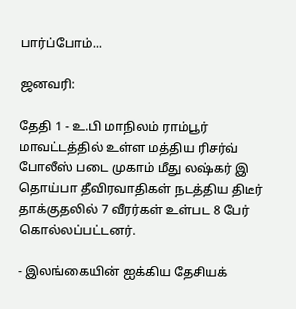பார்ப்போம்...

ஜனவரி:

தேதி 1 - உ.பி மாநிலம் ராம்பூர் மாவட்டத்தில் உள்ள மத்திய ரிசர்வ் போலீஸ் படை முகாம் மீது லஷ்கர் இ தொய்பா தீவிரவாதிகள் நடத்திய திடீர் தாக்குதலில் 7 வீரர்கள் உள்பட 8 பேர் கொல்லப்பட்டனர்.

- இலங்கையின் ஐக்கிய தேசியக்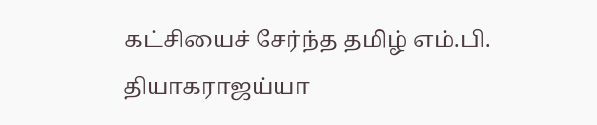கட்சியைச் சேர்ந்த தமிழ் எம்.பி. தியாகராஜய்யா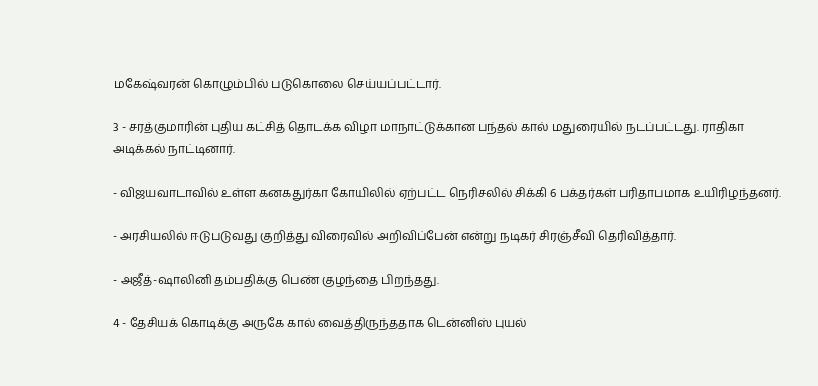மகேஷ்வரன் கொழும்பில் படுகொலை செய்யப்பட்டார்.

3 - சரத்குமாரின் புதிய கட்சித் தொடக்க விழா மாநாட்டுக்கான பந்தல் கால் மதுரையில் நடப்பட்டது. ராதிகா அடிக்கல் நாட்டினார்.

- விஜயவாடாவில் உள்ள கனகதுர்கா கோயிலில் ஏற்பட்ட நெரிசலில் சிக்கி 6 பக்தர்கள் பரிதாபமாக உயிரிழந்தனர்.

- அரசியலில் ஈடுபடுவது குறித்து விரைவில் அறிவிப்பேன் என்று நடிகர் சிரஞ்சீவி தெரிவித்தார்.

- அஜீத்-ஷாலினி தம்பதிக்கு பெண் குழந்தை பிறந்தது.

4 - தேசியக் கொடிக்கு அருகே கால் வைத்திருந்ததாக டென்னிஸ் புயல்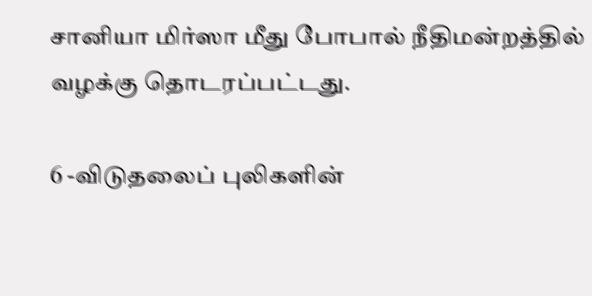சானியா மிர்ஸா மீது போபால் நீதிமன்றத்தில் வழக்கு தொடரப்பட்டது.

6 -விடுதலைப் புலிகளின்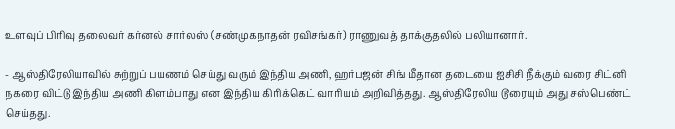உளவுப் பிரிவு தலைவர் கர்னல் சார்லஸ் (சண்முகநாதன் ரவிசங்கர்) ராணுவத் தாக்குதலில் பலியானார்.

- ஆஸ்திரேலியாவில் சுற்றுப் பயணம் செய்து வரும் இந்திய அணி, ஹர்பஜன் சிங் மீதான தடையை ஐசிசி நீக்கும் வரை சிட்னி நகரை விட்டு இந்திய அணி கிளம்பாது என இந்திய கிரிக்கெட் வாரியம் அறிவித்தது. ஆஸ்திரேலிய டூரையும் அது சஸ்பெண்ட் செய்தது.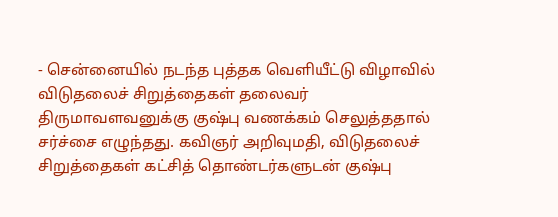- சென்னையில் நடந்த புத்தக வெளியீட்டு விழாவில் விடுதலைச் சிறுத்தைகள் தலைவர் திருமாவளவனுக்கு குஷ்பு வணக்கம் செலுத்ததால் சர்ச்சை எழுந்தது. கவிஞர் அறிவுமதி, விடுதலைச் சிறுத்தைகள் கட்சித் தொண்டர்களுடன் குஷ்பு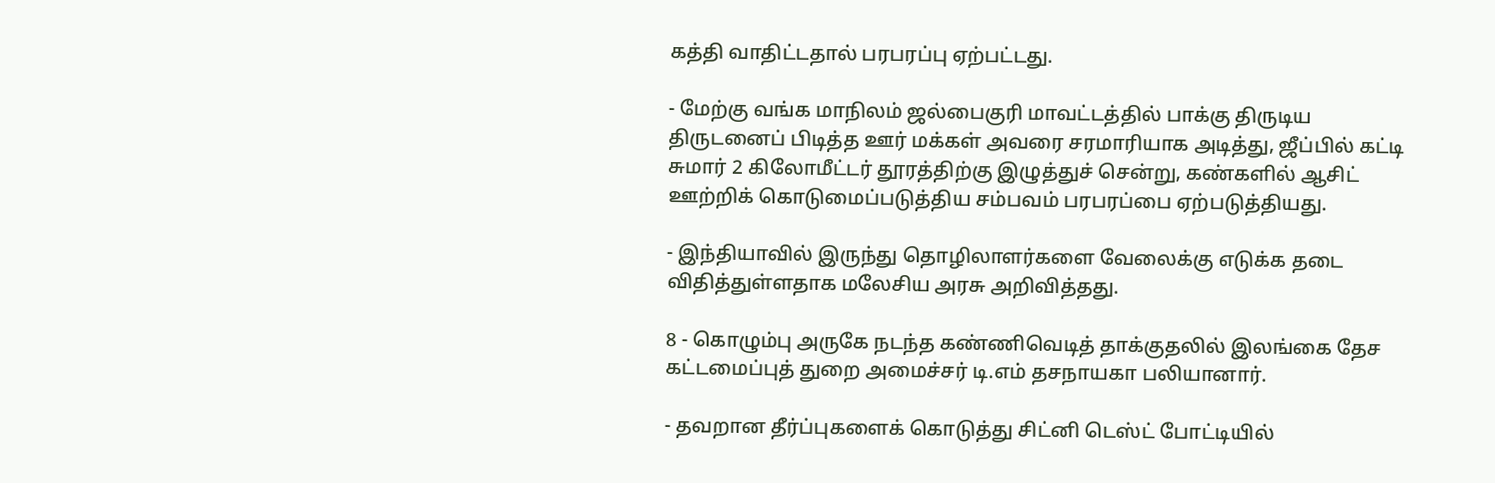கத்தி வாதிட்டதால் பரபரப்பு ஏற்பட்டது.

- மேற்கு வங்க மாநிலம் ஜல்பைகுரி மாவட்டத்தில் பாக்கு திருடிய திருடனைப் பிடித்த ஊர் மக்கள் அவரை சரமாரியாக அடித்து, ஜீப்பில் கட்டி சுமார் 2 கிலோமீட்டர் தூரத்திற்கு இழுத்துச் சென்று, கண்களில் ஆசிட் ஊற்றிக் கொடுமைப்படுத்திய சம்பவம் பரபரப்பை ஏற்படுத்தியது.

- இந்தியாவில் இருந்து தொழிலாளர்களை வேலைக்கு எடுக்க தடை விதித்துள்ளதாக மலேசிய அரசு அறிவித்தது.

8 - கொழும்பு அருகே நடந்த கண்ணிவெடித் தாக்குதலில் இலங்கை தேச கட்டமைப்புத் துறை அமைச்சர் டி.எம் தசநாயகா பலியானார்.

- தவறான தீர்ப்புகளைக் கொடுத்து சிட்னி டெஸ்ட் போட்டியில்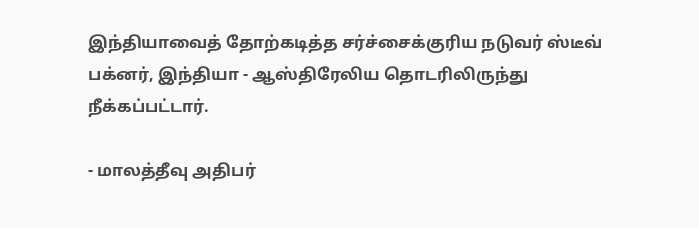இந்தியாவைத் தோற்கடித்த சர்ச்சைக்குரிய நடுவர் ஸ்டீவ் பக்னர், இந்தியா - ஆஸ்திரேலிய தொடரிலிருந்து நீக்கப்பட்டார்.

- மாலத்தீவு அதிபர்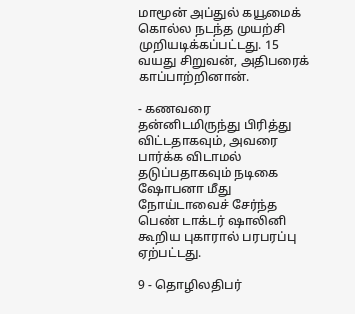மாமூன் அப்துல் கயூமைக் கொல்ல நடந்த முயற்சி முறியடிக்கப்பட்டது. 15 வயது சிறுவன், அதிபரைக் காப்பாற்றினான்.

- கணவரை தன்னிடமிருந்து பிரித்து விட்டதாகவும், அவரை பார்க்க விடாமல் தடுப்பதாகவும் நடிகை ஷோபனா மீது நோய்டாவைச் சேர்ந்த பெண் டாக்டர் ஷாலினி கூறிய புகாரால் பரபரப்பு ஏற்பட்டது.

9 - தொழிலதிபர்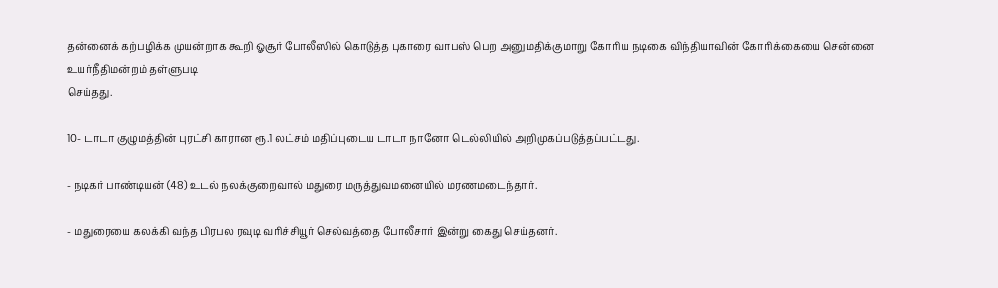தன்னைக் கற்பழிக்க முயன்றாக கூறி ஓசூர் போலீஸில் கொடுத்த புகாரை வாபஸ் பெற அனுமதிக்குமாறு கோரிய நடிகை விந்தியாவின் கோரிக்கையை சென்னை உயர்நீதிமன்றம் தள்ளுபடி
செய்தது.

10- டாடா குழுமத்தின் புரட்சி காரான ரூ.1 லட்சம் மதிப்புடைய டாடா நானோ டெல்லியில் அறிமுகப்படுத்தப்பட்டது.

- நடிகர் பாண்டியன் (48) உடல் நலக்குறைவால் மதுரை மருத்துவமனையில் மரணமடைந்தார்.

- மதுரையை கலக்கி வந்த பிரபல ரவுடி வரிச்சியூர் செல்வத்தை போலீசார் இன்று கைது செய்தனர்.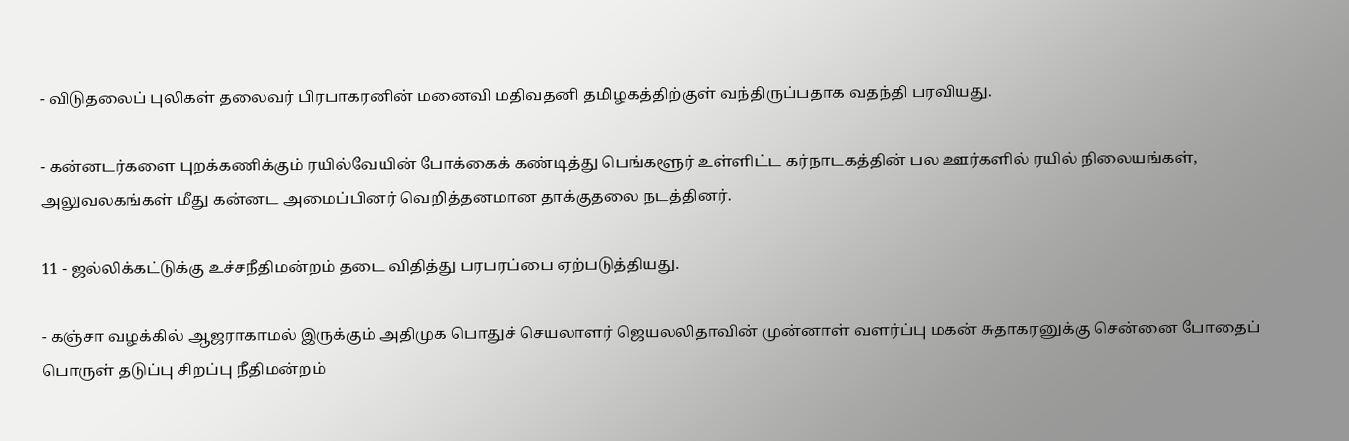- விடுதலைப் புலிகள் தலைவர் பிரபாகரனின் மனைவி மதிவதனி தமிழகத்திற்குள் வந்திருப்பதாக வதந்தி பரவியது.

- கன்னடர்களை புறக்கணிக்கும் ரயில்வேயின் போக்கைக் கண்டித்து பெங்களூர் உள்ளிட்ட கர்நாடகத்தின் பல ஊர்களில் ரயில் நிலையங்கள், அலுவலகங்கள் மீது கன்னட அமைப்பினர் வெறித்தனமான தாக்குதலை நடத்தினர்.

11 - ஜல்லிக்கட்டுக்கு உச்சநீதிமன்றம் தடை விதித்து பரபரப்பை ஏற்படுத்தியது.

- கஞ்சா வழக்கில் ஆஜராகாமல் இருக்கும் அதிமுக பொதுச் செயலாளர் ஜெயலலிதாவின் முன்னாள் வளர்ப்பு மகன் சுதாகரனுக்கு சென்னை போதைப் பொருள் தடுப்பு சிறப்பு நீதிமன்றம்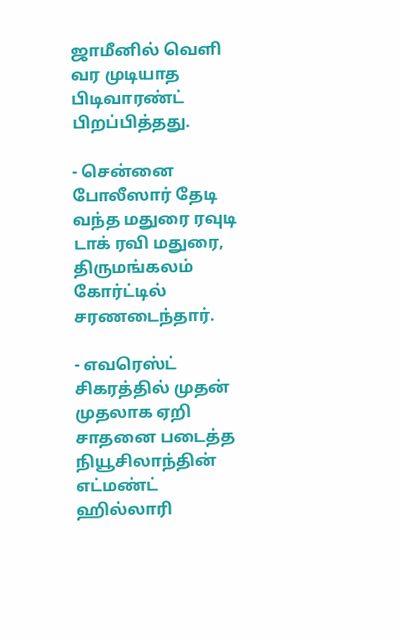ஜாமீனில் வெளி வர முடியாத பிடிவாரண்ட் பிறப்பித்தது.

- சென்னை போலீஸார் தேடி வந்த மதுரை ரவுடி டாக் ரவி மதுரை, திருமங்கலம் கோர்ட்டில் சரணடைந்தார்.

- எவரெஸ்ட் சிகரத்தில் முதன் முதலாக ஏறி சாதனை படைத்த நியூசிலாந்தின் எட்மண்ட் ஹில்லாரி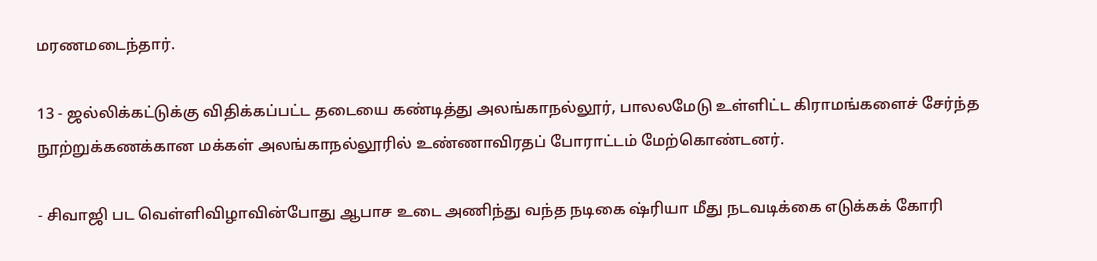மரணமடைந்தார்.

13 - ஜல்லிக்கட்டுக்கு விதிக்கப்பட்ட தடையை கண்டித்து அலங்காநல்லூர், பாலலமேடு உள்ளிட்ட கிராமங்களைச் சேர்ந்த நூற்றுக்கணக்கான மக்கள் அலங்காநல்லூரில் உண்ணாவிரதப் போராட்டம் மேற்கொண்டனர்.

- சிவாஜி பட வெள்ளிவிழாவின்போது ஆபாச உடை அணிந்து வந்த நடிகை ஷ்ரியா மீது நடவடிக்கை எடுக்கக் கோரி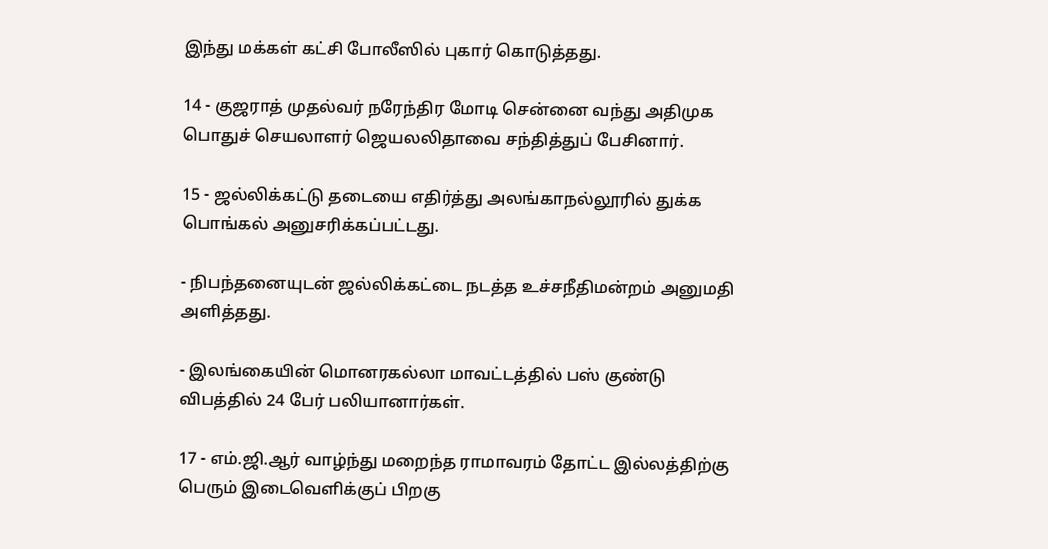இந்து மக்கள் கட்சி போலீஸில் புகார் கொடுத்தது.

14 - குஜராத் முதல்வர் நரேந்திர மோடி சென்னை வந்து அதிமுக பொதுச் செயலாளர் ஜெயலலிதாவை சந்தித்துப் பேசினார்.

15 - ஜல்லிக்கட்டு தடையை எதிர்த்து அலங்காநல்லூரில் துக்க பொங்கல் அனுசரிக்கப்பட்டது.

- நிபந்தனையுடன் ஜல்லிக்கட்டை நடத்த உச்சநீதிமன்றம் அனுமதி அளித்தது.

- இலங்கையின் மொனரகல்லா மாவட்டத்தில் பஸ் குண்டு விபத்தில் 24 பேர் பலியானார்கள்.

17 - எம்.ஜி.ஆர் வாழ்ந்து மறைந்த ராமாவரம் தோட்ட இல்லத்திற்கு பெரும் இடைவெளிக்குப் பிறகு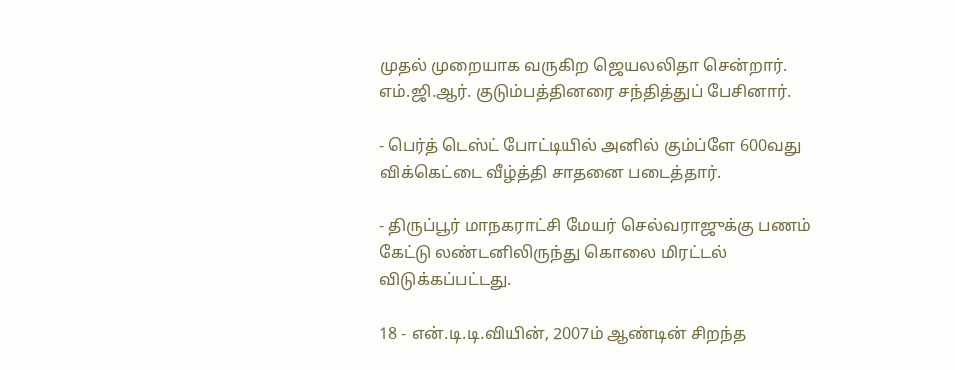முதல் முறையாக வருகிற ஜெயலலிதா சென்றார். எம்.ஜி.ஆர். குடும்பத்தினரை சந்தித்துப் பேசினார்.

- பெர்த் டெஸ்ட் போட்டியில் அனில் கும்ப்ளே 600வது விக்கெட்டை வீழ்த்தி சாதனை படைத்தார்.

- திருப்பூர் மாநகராட்சி மேயர் செல்வராஜுக்கு பணம் கேட்டு லண்டனிலிருந்து கொலை மிரட்டல் விடுக்கப்பட்டது.

18 - என்.டி.டி.வியின், 2007ம் ஆண்டின் சிறந்த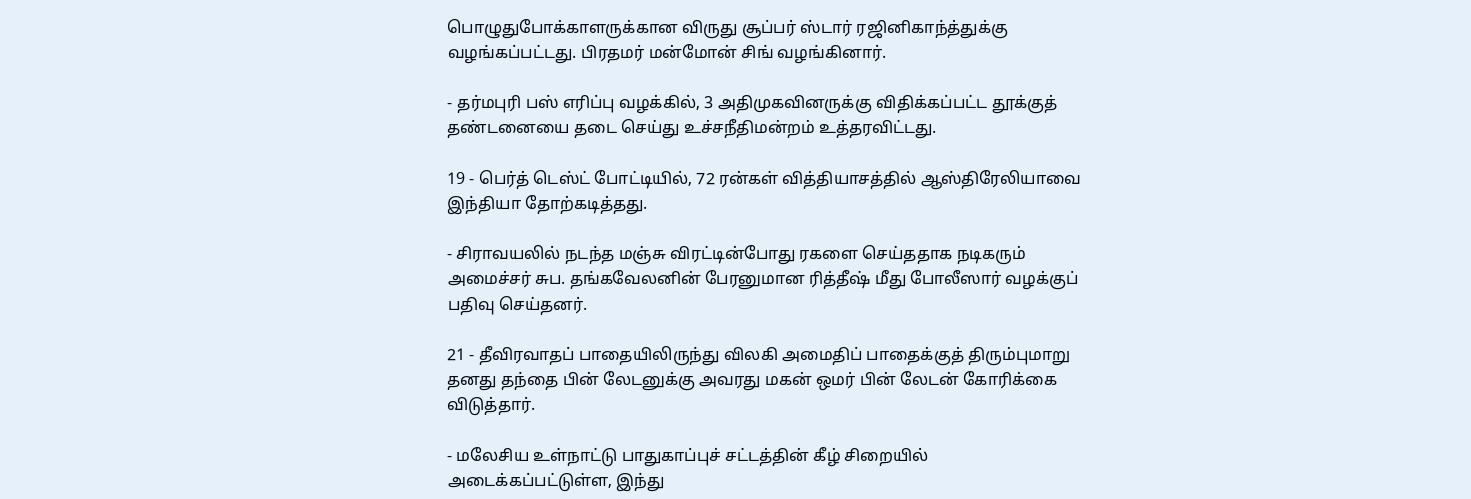பொழுதுபோக்காளருக்கான விருது சூப்பர் ஸ்டார் ரஜினிகாந்த்துக்கு வழங்கப்பட்டது. பிரதமர் மன்மோன் சிங் வழங்கினார்.

- தர்மபுரி பஸ் எரிப்பு வழக்கில், 3 அதிமுகவினருக்கு விதிக்கப்பட்ட தூக்குத் தண்டனையை தடை செய்து உச்சநீதிமன்றம் உத்தரவிட்டது.

19 - பெர்த் டெஸ்ட் போட்டியில், 72 ரன்கள் வித்தியாசத்தில் ஆஸ்திரேலியாவை இந்தியா தோற்கடித்தது.

- சிராவயலில் நடந்த மஞ்சு விரட்டின்போது ரகளை செய்ததாக நடிகரும் அமைச்சர் சுப. தங்கவேலனின் பேரனுமான ரித்தீஷ் மீது போலீஸார் வழக்குப் பதிவு செய்தனர்.

21 - தீவிரவாதப் பாதையிலிருந்து விலகி அமைதிப் பாதைக்குத் திரும்புமாறு தனது தந்தை பின் லேடனுக்கு அவரது மகன் ஒமர் பின் லேடன் கோரிக்கை விடுத்தார்.

- மலேசிய உள்நாட்டு பாதுகாப்புச் சட்டத்தின் கீழ் சிறையில் அடைக்கப்பட்டுள்ள, இந்து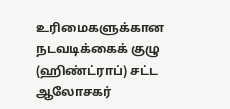உரிமைகளுக்கான நடவடிக்கைக் குழு (ஹிண்ட்ராப்) சட்ட ஆலோசகர்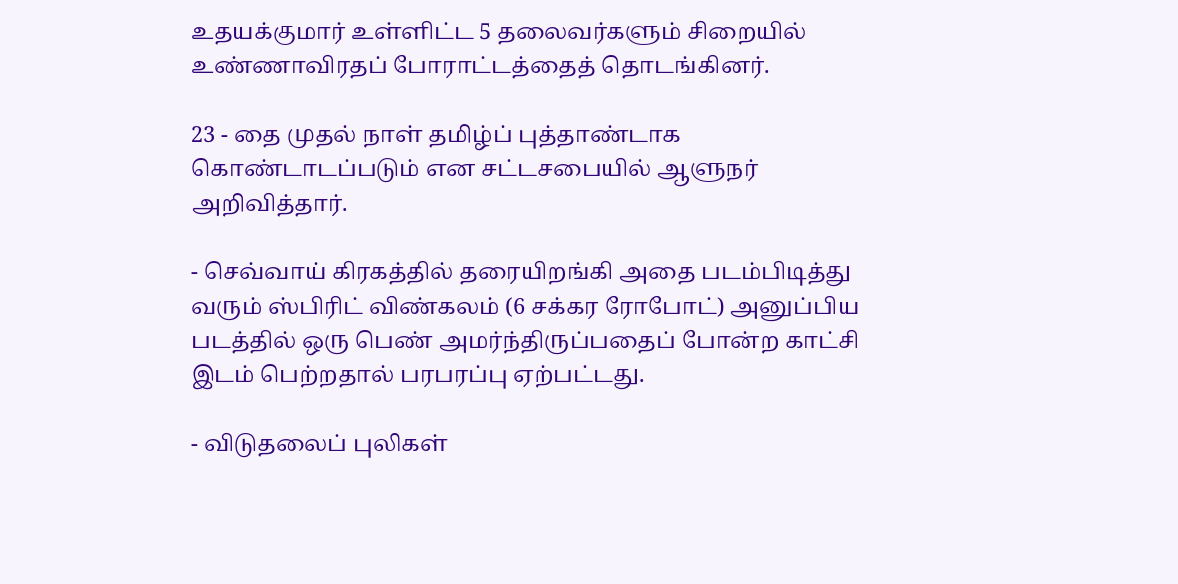உதயக்குமார் உள்ளிட்ட 5 தலைவர்களும் சிறையில் உண்ணாவிரதப் போராட்டத்தைத் தொடங்கினர்.

23 - தை முதல் நாள் தமிழ்ப் புத்தாண்டாக கொண்டாடப்படும் என சட்டசபையில் ஆளுநர் அறிவித்தார்.

- செவ்வாய் கிரகத்தில் தரையிறங்கி அதை படம்பிடித்து வரும் ஸ்பிரிட் விண்கலம் (6 சக்கர ரோபோட்) அனுப்பிய படத்தில் ஒரு பெண் அமர்ந்திருப்பதைப் போன்ற காட்சி இடம் பெற்றதால் பரபரப்பு ஏற்பட்டது.

- விடுதலைப் புலிகள்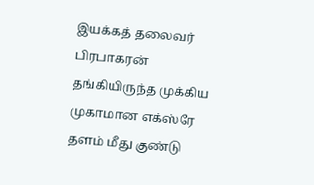இயக்கத் தலைவர் பிரபாகரன் தங்கியிருந்த முக்கிய முகாமான எக்ஸ்ரே தளம் மீது குண்டு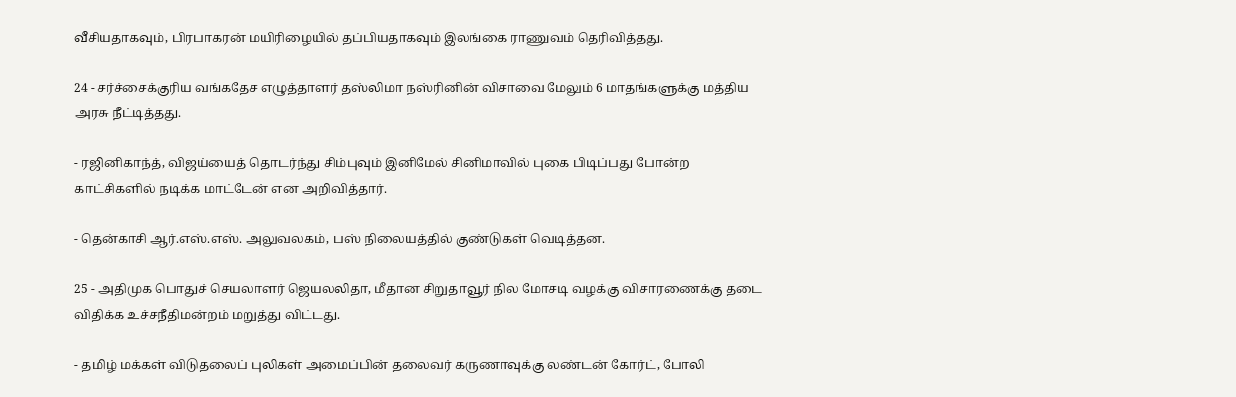வீசியதாகவும், பிரபாகரன் மயிரிழையில் தப்பியதாகவும் இலங்கை ராணுவம் தெரிவித்தது.

24 - சர்ச்சைக்குரிய வங்கதேச எழுத்தாளர் தஸ்லிமா நஸ்ரினின் விசாவை மேலும் 6 மாதங்களுக்கு மத்திய அரசு நீட்டித்தது.

- ரஜினிகாந்த், விஜய்யைத் தொடர்ந்து சிம்புவும் இனிமேல் சினிமாவில் புகை பிடிப்பது போன்ற காட்சிகளில் நடிக்க மாட்டேன் என அறிவித்தார்.

- தென்காசி ஆர்.எஸ்.எஸ். அலுவலகம், பஸ் நிலையத்தில் குண்டுகள் வெடித்தன.

25 - அதிமுக பொதுச் செயலாளர் ஜெயலலிதா, மீதான சிறுதாவூர் நில மோசடி வழக்கு விசாரணைக்கு தடை விதிக்க உச்சநீதிமன்றம் மறுத்து விட்டது.

- தமிழ் மக்கள் விடுதலைப் புலிகள் அமைப்பின் தலைவர் கருணாவுக்கு லண்டன் கோர்ட், போலி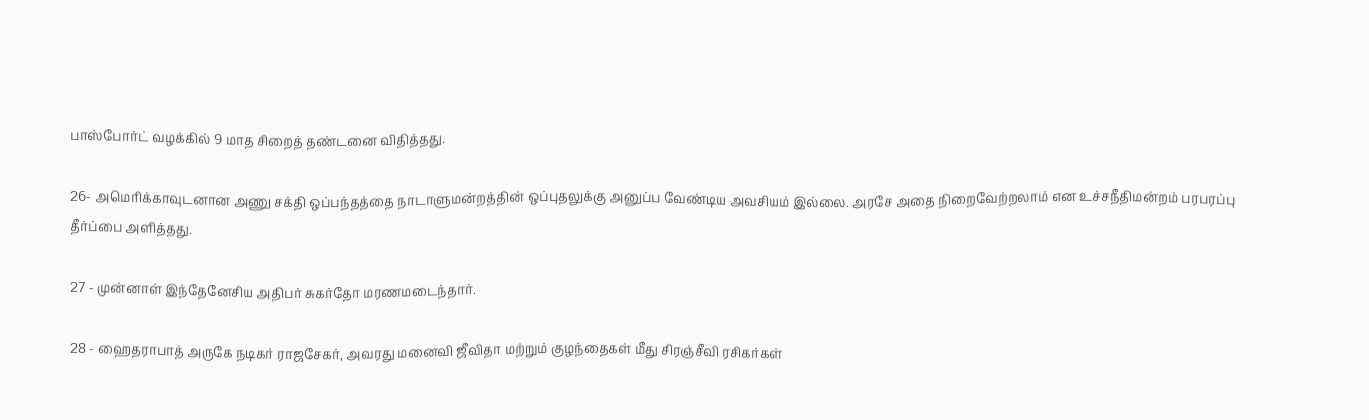பாஸ்போர்ட் வழக்கில் 9 மாத சிறைத் தண்டனை விதித்தது.

26- அமெரிக்காவுடனான அணு சக்தி ஒப்பந்தத்தை நாடாளுமன்றத்தின் ஒப்புதலுக்கு அனுப்ப வேண்டிய அவசியம் இல்லை. அரசே அதை நிறைவேற்றலாம் என உச்சநீதிமன்றம் பரபரப்பு தீர்ப்பை அளித்தது.

27 - முன்னாள் இந்தேனேசிய அதிபர் சுகர்தோ மரணமடைந்தார்.

28 - ஹைதராபாத் அருகே நடிகர் ராஜசேகர், அவரது மனைவி ஜீவிதா மற்றும் குழந்தைகள் மீது சிரஞ்சீவி ரசிகர்கள்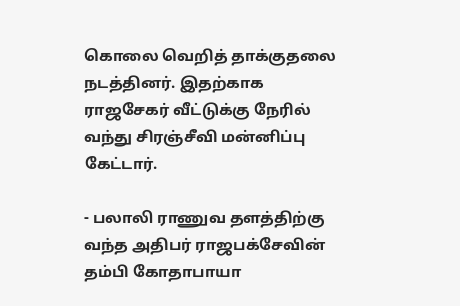கொலை வெறித் தாக்குதலை நடத்தினர். இதற்காக ராஜசேகர் வீட்டுக்கு நேரில் வந்து சிரஞ்சீவி மன்னிப்பு கேட்டார்.

- பலாலி ராணுவ தளத்திற்கு வந்த அதிபர் ராஜபக்சேவின் தம்பி கோதாபாயா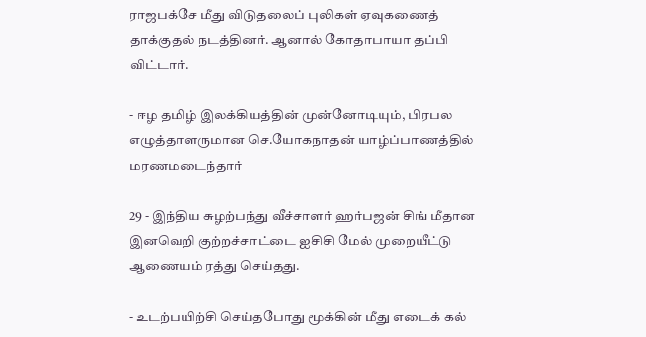ராஜபக்சே மீது விடுதலைப் புலிகள் ஏவுகணைத் தாக்குதல் நடத்தினர். ஆனால் கோதாபாயா தப்பி விட்டார்.

- ஈழ தமிழ் இலக்கியத்தின் முன்னோடியும், பிரபல எழுத்தாளருமான செ.யோகநாதன் யாழ்ப்பாணத்தில் மரணமடைந்தார்

29 - இந்திய சுழற்பந்து வீச்சாளர் ஹர்பஜன் சிங் மீதான இனவெறி குற்றச்சாட்டை ஐசிசி மேல் முறையீட்டு ஆணையம் ரத்து செய்தது.

- உடற்பயிற்சி செய்தபோது மூக்கின் மீது எடைக் கல்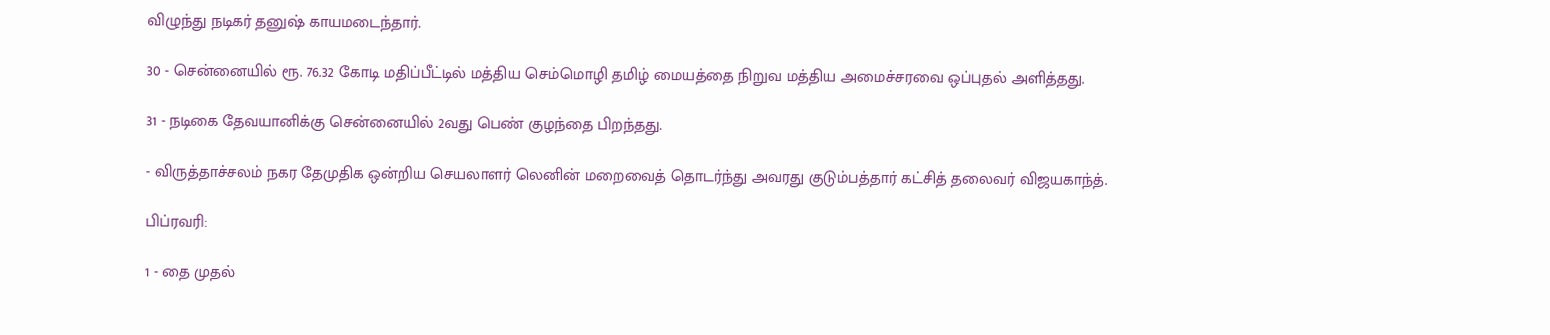விழுந்து நடிகர் தனுஷ் காயமடைந்தார்.

30 - சென்னையில் ரூ. 76.32 கோடி மதிப்பீட்டில் மத்திய செம்மொழி தமிழ் மையத்தை நிறுவ மத்திய அமைச்சரவை ஒப்புதல் அளித்தது.

31 - நடிகை தேவயானிக்கு சென்னையில் 2வது பெண் குழந்தை பிறந்தது.

- விருத்தாச்சலம் நகர தேமுதிக ஒன்றிய செயலாளர் லெனின் மறைவைத் தொடர்ந்து அவரது குடும்பத்தார் கட்சித் தலைவர் விஜயகாந்த்.

பிப்ரவரி:

1 - தை முதல்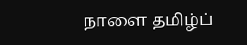நாளை தமிழ்ப்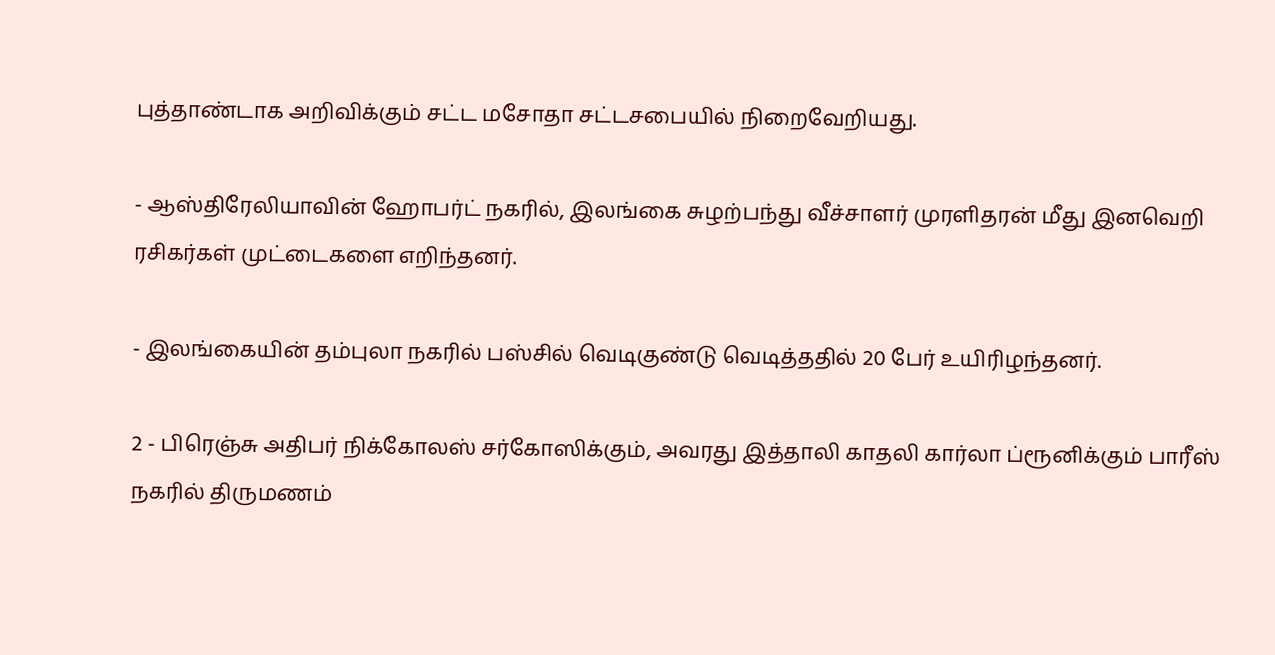புத்தாண்டாக அறிவிக்கும் சட்ட மசோதா சட்டசபையில் நிறைவேறியது.

- ஆஸ்திரேலியாவின் ஹோபர்ட் நகரில், இலங்கை சுழற்பந்து வீச்சாளர் முரளிதரன் மீது இனவெறி ரசிகர்கள் முட்டைகளை எறிந்தனர்.

- இலங்கையின் தம்புலா நகரில் பஸ்சில் வெடிகுண்டு வெடித்ததில் 20 பேர் உயிரிழந்தனர்.

2 - பிரெஞ்சு அதிபர் நிக்கோலஸ் சர்கோஸிக்கும், அவரது இத்தாலி காதலி கார்லா ப்ரூனிக்கும் பாரீஸ் நகரில் திருமணம்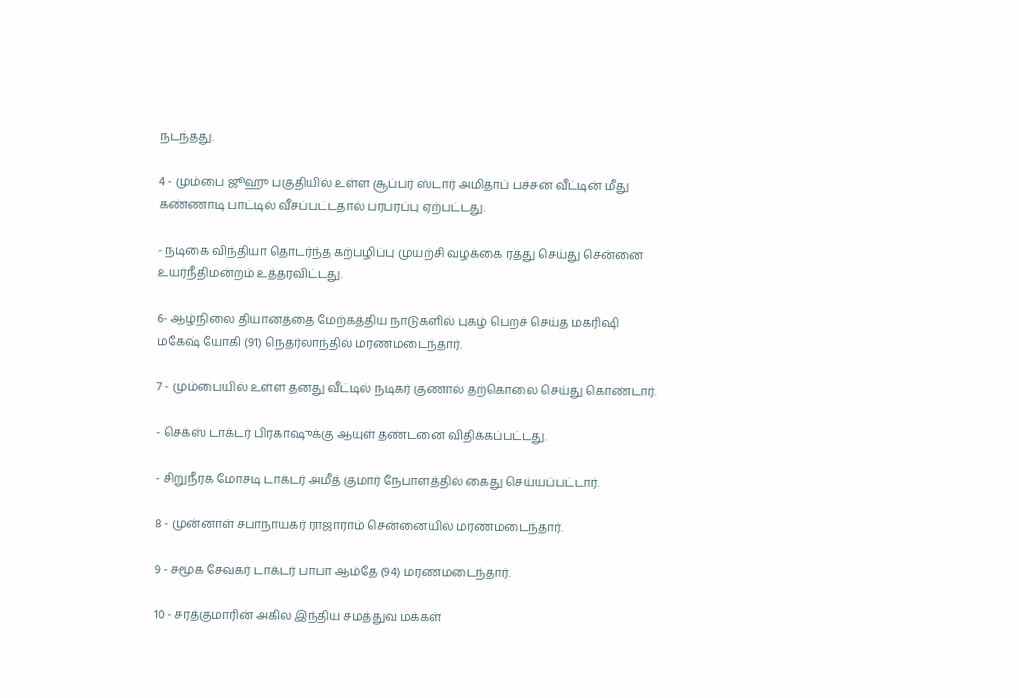நடந்தது.

4 - மும்பை ஜூஹு பகுதியில் உள்ள சூப்பர் ஸ்டார் அமிதாப் பச்சன் வீட்டின் மீது கண்ணாடி பாட்டில் வீசப்பட்டதால் பரபரப்பு ஏற்பட்டது.

- நடிகை விந்தியா தொடர்ந்த கற்பழிப்பு முயற்சி வழக்கை ரத்து செய்து சென்னை உயர்நீதிமன்றம் உத்தரவிட்டது.

6- ஆழ்நிலை தியானத்தை மேற்கத்திய நாடுகளில் புகழ் பெறச் செய்த மகரிஷி மகேஷ் யோகி (91) நெதர்லாந்தில் மரணமடைந்தார்.

7 - மும்பையில் உள்ள தனது வீட்டில் நடிகர் குணால் தற்கொலை செய்து கொண்டார்.

- செக்ஸ் டாக்டர் பிரகாஷுக்கு ஆயுள் தண்டனை விதிக்கப்பட்டது.

- சிறுநீரக மோசடி டாக்டர் அமீத் குமார் நேபாளத்தில் கைது செய்யப்பட்டார்.

8 - முன்னாள் சபாநாயகர் ராஜாராம் சென்னையில் மரணமடைந்தார்.

9 - சமூக சேவகர் டாக்டர் பாபா ஆம்தே (94) மரணமடைந்தார்.

10 - சரத்குமாரின் அகில இந்திய சமத்துவ மக்கள்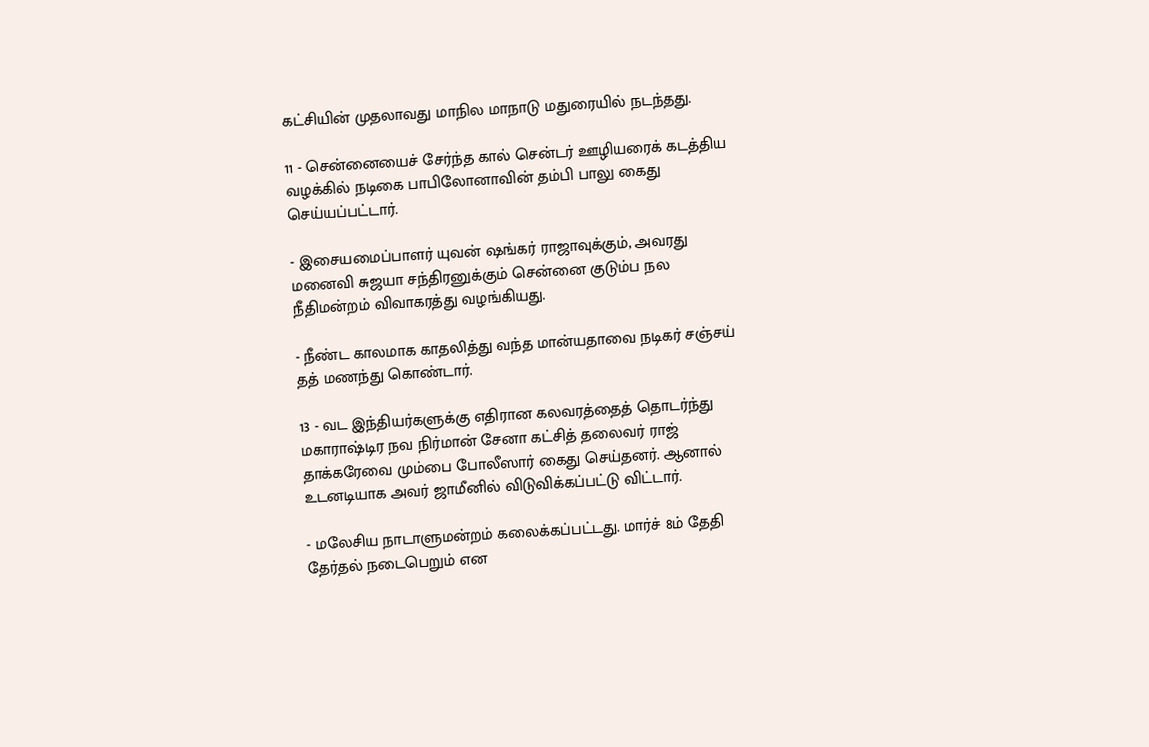கட்சியின் முதலாவது மாநில மாநாடு மதுரையில் நடந்தது.

11 - சென்னையைச் சேர்ந்த கால் சென்டர் ஊழியரைக் கடத்திய வழக்கில் நடிகை பாபிலோனாவின் தம்பி பாலு கைது செய்யப்பட்டார்.

- இசையமைப்பாளர் யுவன் ஷங்கர் ராஜாவுக்கும், அவரது மனைவி சுஜயா சந்திரனுக்கும் சென்னை குடும்ப நல நீதிமன்றம் விவாகரத்து வழங்கியது.

- நீண்ட காலமாக காதலித்து வந்த மான்யதாவை நடிகர் சஞ்சய் தத் மணந்து கொண்டார்.

13 - வட இந்தியர்களுக்கு எதிரான கலவரத்தைத் தொடர்ந்து மகாராஷ்டிர நவ நிர்மான் சேனா கட்சித் தலைவர் ராஜ் தாக்கரேவை மும்பை போலீஸார் கைது செய்தனர். ஆனால் உடனடியாக அவர் ஜாமீனில் விடுவிக்கப்பட்டு விட்டார்.

- மலேசிய நாடாளுமன்றம் கலைக்கப்பட்டது. மார்ச் 8ம் தேதி தேர்தல் நடைபெறும் என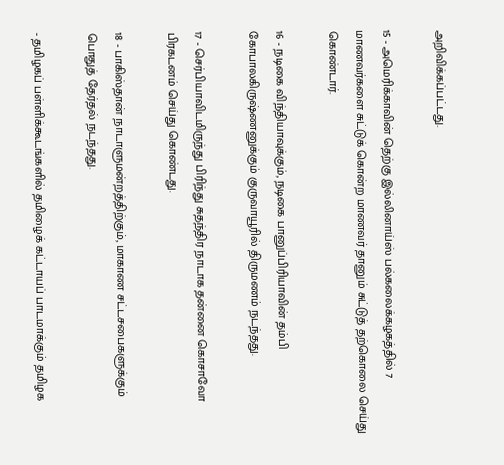அறிவிக்கப்பட்டது.

15 - அமெரிக்காவின் தெற்கு இல்லினாய்ஸ் பல்கலைக்கழகத்தில் 7 மாணவர்களை சுட்டுக் கொன்ற மாணவர் தானும் சுட்டுத் தற்கொலை செய்து கொண்டார்.

16 - நடிகை விந்தியாவுக்கும், நடிகை பானுப்பிரியாவின் தம்பி கோபாலகிருஷ்ணனுக்கும் குருவாயூரில் திருமணம் நடந்தது.

17 - செர்பியாவிடமிருந்து பிரிந்து சுதந்திர நாடாக தன்னை கொசாவோ பிரகடனம் செய்து கொண்டது.

18 - பாகிஸ்தான் நாடாளுமன்றத்திற்கும், மாகாண சட்டசபைகளுக்கும் பொதுத் தேர்தல் நடந்தது.

- தமிழகப் பள்ளிக்கூடங்களில் தமிழைக் கட்டாயப் பாடமாக்கும் தமிழக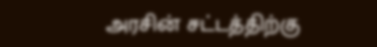அரசின் சட்டத்திற்கு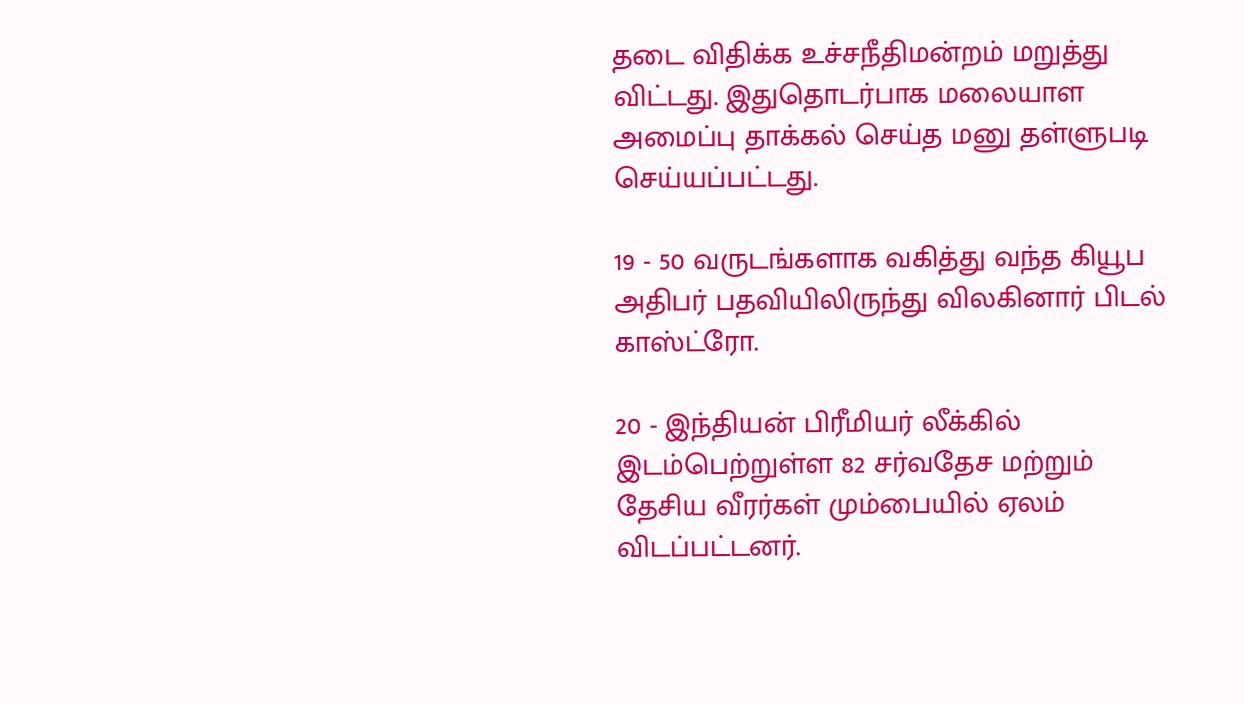தடை விதிக்க உச்சநீதிமன்றம் மறுத்து விட்டது. இதுதொடர்பாக மலையாள அமைப்பு தாக்கல் செய்த மனு தள்ளுபடி செய்யப்பட்டது.

19 - 50 வருடங்களாக வகித்து வந்த கியூப அதிபர் பதவியிலிருந்து விலகினார் பிடல் காஸ்ட்ரோ.

20 - இந்தியன் பிரீமியர் லீக்கில் இடம்பெற்றுள்ள 82 சர்வதேச மற்றும் தேசிய வீரர்கள் மும்பையில் ஏலம் விடப்பட்டனர்.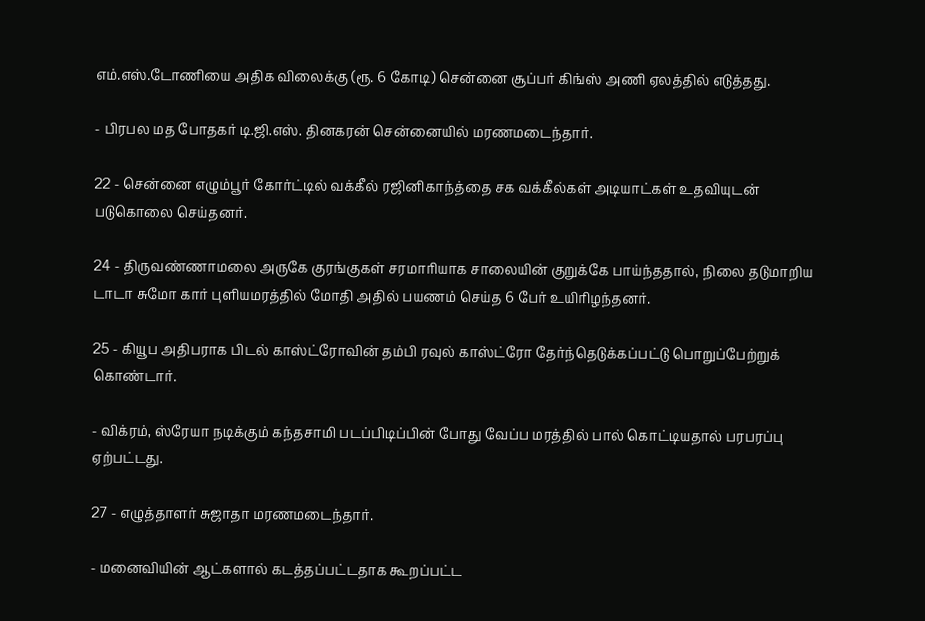எம்.எஸ்.டோணியை அதிக விலைக்கு (ரூ. 6 கோடி) சென்னை சூப்பர் கிங்ஸ் அணி ஏலத்தில் எடுத்தது.

- பிரபல மத போதகர் டி.ஜி.எஸ். தினகரன் சென்னையில் மரணமடைந்தார்.

22 - சென்னை எழும்பூர் கோர்ட்டில் வக்கீல் ரஜினிகாந்த்தை சக வக்கீல்கள் அடியாட்கள் உதவியுடன் படுகொலை செய்தனர்.

24 - திருவண்ணாமலை அருகே குரங்குகள் சரமாரியாக சாலையின் குறுக்கே பாய்ந்ததால், நிலை தடுமாறிய டாடா சுமோ கார் புளியமரத்தில் மோதி அதில் பயணம் செய்த 6 பேர் உயிரிழந்தனர்.

25 - கியூப அதிபராக பிடல் காஸ்ட்ரோவின் தம்பி ரவுல் காஸ்ட்ரோ தேர்ந்தெடுக்கப்பட்டு பொறுப்பேற்றுக் கொண்டார்.

- விக்ரம், ஸ்ரேயா நடிக்கும் கந்தசாமி படப்பிடிப்பின் போது வேப்ப மரத்தில் பால் கொட்டியதால் பரபரப்பு ஏற்பட்டது.

27 - எழுத்தாளர் சுஜாதா மரணமடைந்தார்.

- மனைவியின் ஆட்களால் கடத்தப்பட்டதாக கூறப்பட்ட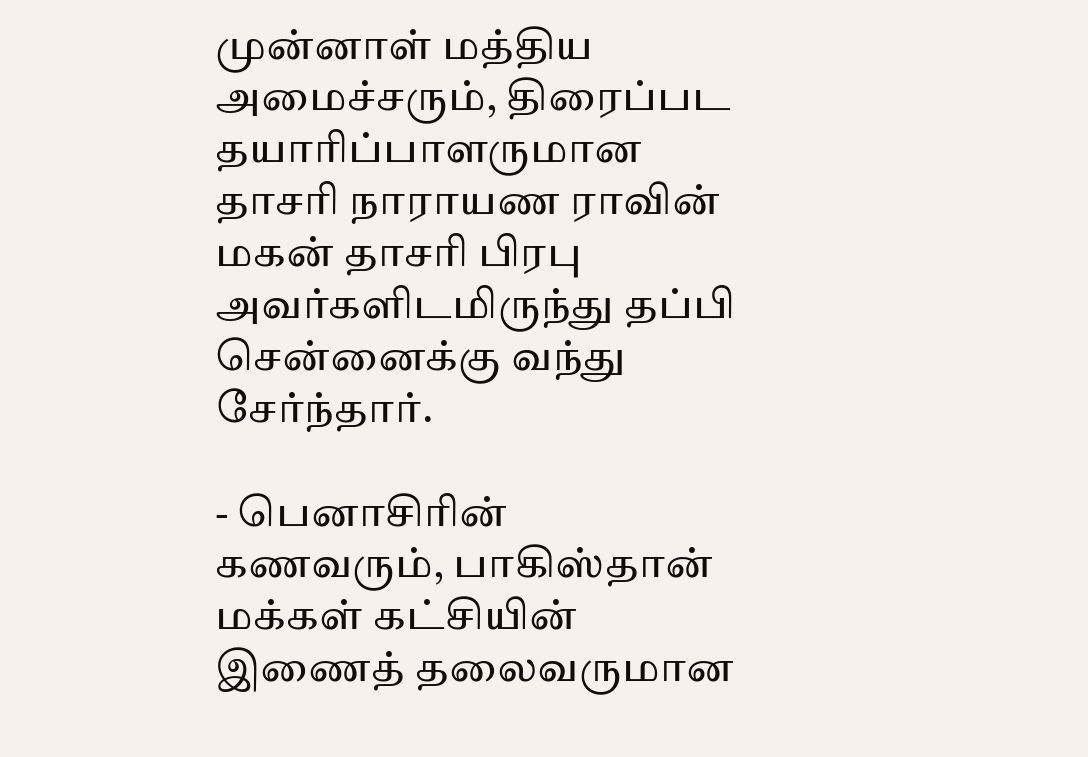முன்னாள் மத்திய அமைச்சரும், திரைப்பட தயாரிப்பாளருமான தாசரி நாராயண ராவின் மகன் தாசரி பிரபு அவர்களிடமிருந்து தப்பி சென்னைக்கு வந்து சேர்ந்தார்.

- பெனாசிரின் கணவரும், பாகிஸ்தான் மக்கள் கட்சியின் இணைத் தலைவருமான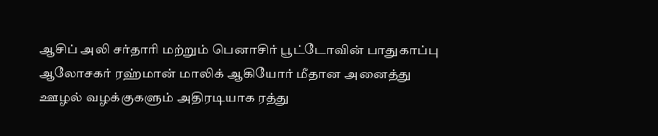ஆசிப் அலி சர்தாரி மற்றும் பெனாசிர் பூட்டோவின் பாதுகாப்பு ஆலோசகர் ரஹ்மான் மாலிக் ஆகியோர் மீதான அனைத்து ஊழல் வழக்குகளும் அதிரடியாக ரத்து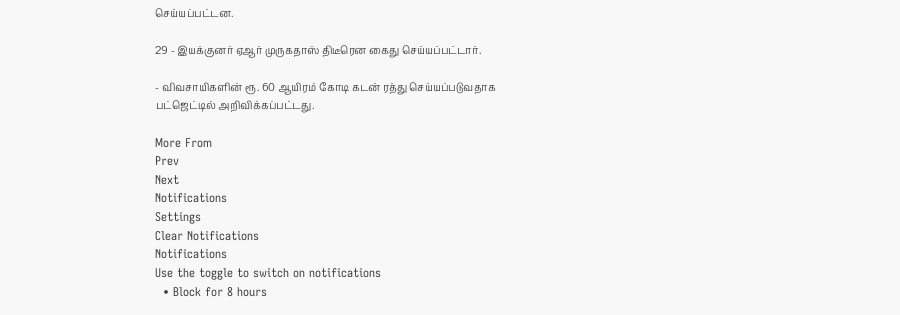செய்யப்பட்டன.

29 - இயக்குனர் ஏஆர் முருகதாஸ் திடீரென கைது செய்யப்பட்டார்.

- விவசாயிகளின் ரூ. 60 ஆயிரம் கோடி கடன் ரத்து செய்யப்படுவதாக பட்ஜெட்டில் அறிவிக்கப்பட்டது.

More From
Prev
Next
Notifications
Settings
Clear Notifications
Notifications
Use the toggle to switch on notifications
  • Block for 8 hours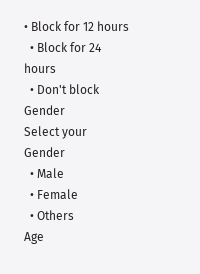• Block for 12 hours
  • Block for 24 hours
  • Don't block
Gender
Select your Gender
  • Male
  • Female
  • Others
Age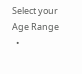Select your Age Range
  •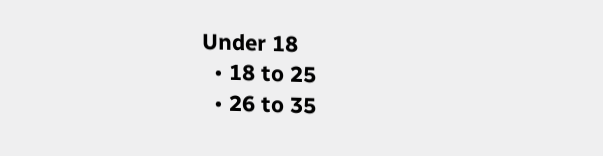Under 18
  • 18 to 25
  • 26 to 35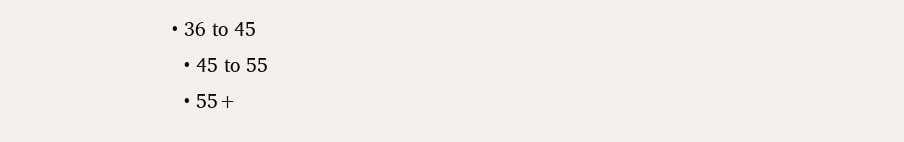• 36 to 45
  • 45 to 55
  • 55+